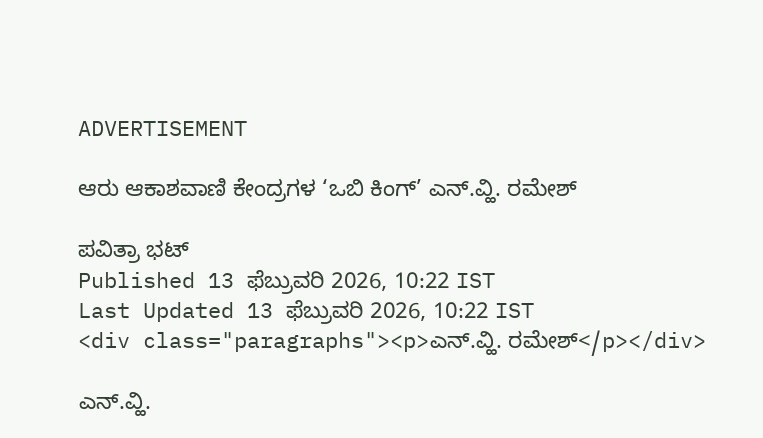ADVERTISEMENT

ಆರು ಆಕಾಶವಾಣಿ ಕೇಂದ್ರಗಳ ‘ಒಬಿ ಕಿಂಗ್‌’ ಎನ್.ವ್ಹಿ. ರಮೇಶ್

ಪವಿತ್ರಾ ಭಟ್
Published 13 ಫೆಬ್ರುವರಿ 2026, 10:22 IST
Last Updated 13 ಫೆಬ್ರುವರಿ 2026, 10:22 IST
<div class="paragraphs"><p>ಎನ್.ವ್ಹಿ. ರಮೇಶ್</p></div>

ಎನ್.ವ್ಹಿ.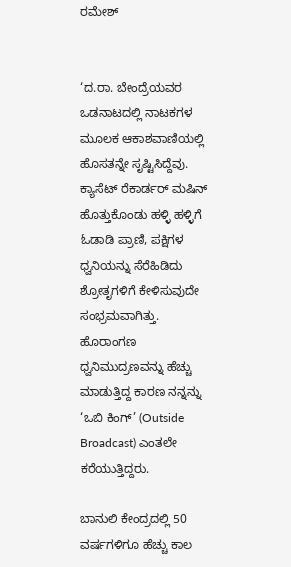ರಮೇಶ್


‘ದ.ರಾ. ಬೇಂದ್ರೆಯವರ ಒಡನಾಟದಲ್ಲಿ ನಾಟಕಗಳ ಮೂಲಕ ಆಕಾಶವಾಣಿಯಲ್ಲಿ ಹೊಸತನ್ನೇ ಸೃಷ್ಟಿಸಿದ್ದೆವು. ಕ್ಯಾಸೆಟ್‌ ರೆಕಾರ್ಡರ್ ಮಷಿನ್ ಹೊತ್ತುಕೊಂಡು ಹಳ್ಳಿ ಹಳ್ಳಿಗೆ ಓಡಾಡಿ ಪ್ರಾಣಿ, ಪಕ್ಷಿಗಳ ಧ್ವನಿಯನ್ನು ಸೆರೆಹಿಡಿದು ಶ್ರೋತೃಗಳಿಗೆ ಕೇಳಿಸುವುದೇ ಸಂಭ್ರಮವಾಗಿತ್ತು. ಹೊರಾಂಗಣ ಧ್ವನಿಮುದ್ರಣವನ್ನು ಹೆಚ್ಚು ಮಾಡುತ್ತಿದ್ದ ಕಾರಣ ನನ್ನನ್ನು ‘ಒಬಿ ಕಿಂಗ್‌’ (Outside Broadcast) ಎಂತಲೇ ಕರೆಯುತ್ತಿದ್ದರು.

ಬಾನುಲಿ ಕೇಂದ್ರದಲ್ಲಿ 50 ವರ್ಷಗಳಿಗೂ ಹೆಚ್ಚು ಕಾಲ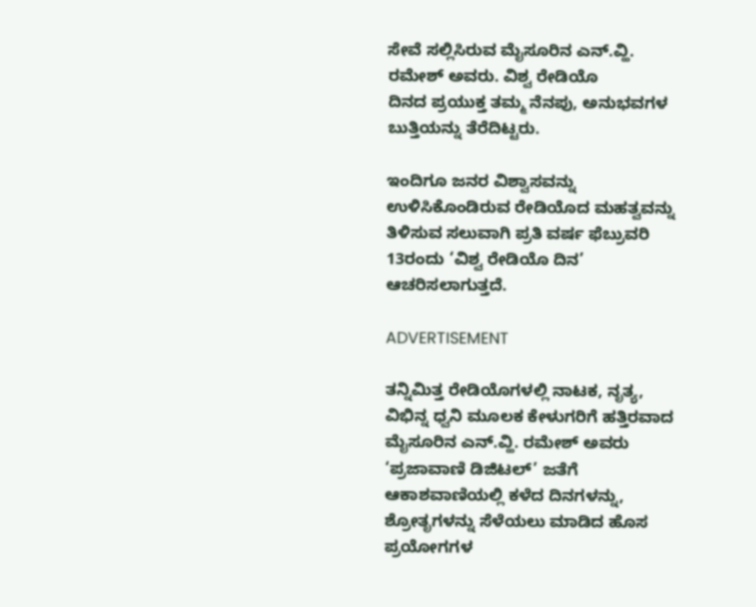ಸೇವೆ ಸ‌ಲ್ಲಿಸಿರುವ ಮೈಸೂರಿನ ಎನ್.ವ್ಹಿ. ರಮೇಶ್ ಅವರು. ವಿಶ್ವ ರೇಡಿಯೊ ದಿನದ ‍ಪ್ರಯುಕ್ತ ತಮ್ಮ ನೆನಪು, ಅನುಭವಗಳ ಬುತ್ತಿಯನ್ನು ತೆರೆದಿಟ್ಟರು.

ಇಂದಿಗೂ ಜನರ ವಿಶ್ವಾಸವನ್ನು ಉಳಿಸಿಕೊಂಡಿರುವ ರೇಡಿಯೊದ ಮಹತ್ವವನ್ನು ತಿಳಿಸುವ ಸಲುವಾಗಿ ಪ್ರತಿ ವರ್ಷ ಫೆಬ್ರುವರಿ 13ರಂದು ‘ವಿಶ್ವ ರೇಡಿಯೊ ದಿನ’ ಆಚರಿಸಲಾಗುತ್ತದೆ.

ADVERTISEMENT

ತನ್ನಿಮಿತ್ತ ರೇಡಿಯೊಗಳಲ್ಲಿ ನಾಟಕ, ನೃತ್ಯ, ವಿಭಿನ್ನ ಧ್ವನಿ ಮೂಲಕ ಕೇಳುಗರಿಗೆ ಹತ್ತಿರವಾದ ಮೈಸೂರಿನ ಎನ್.ವ್ಹಿ. ರಮೇಶ್ ಅವರು ‘ಪ್ರಜಾವಾಣಿ ಡಿಜಿಟಲ್‌’ ಜತೆಗೆ ಆಕಾಶವಾಣಿಯಲ್ಲಿ ಕಳೆದ ದಿನಗಳನ್ನು, ಶ್ರೋತೃಗಳನ್ನು ಸೆಳೆಯಲು ಮಾಡಿದ ಹೊಸ ಪ್ರಯೋಗಗಳ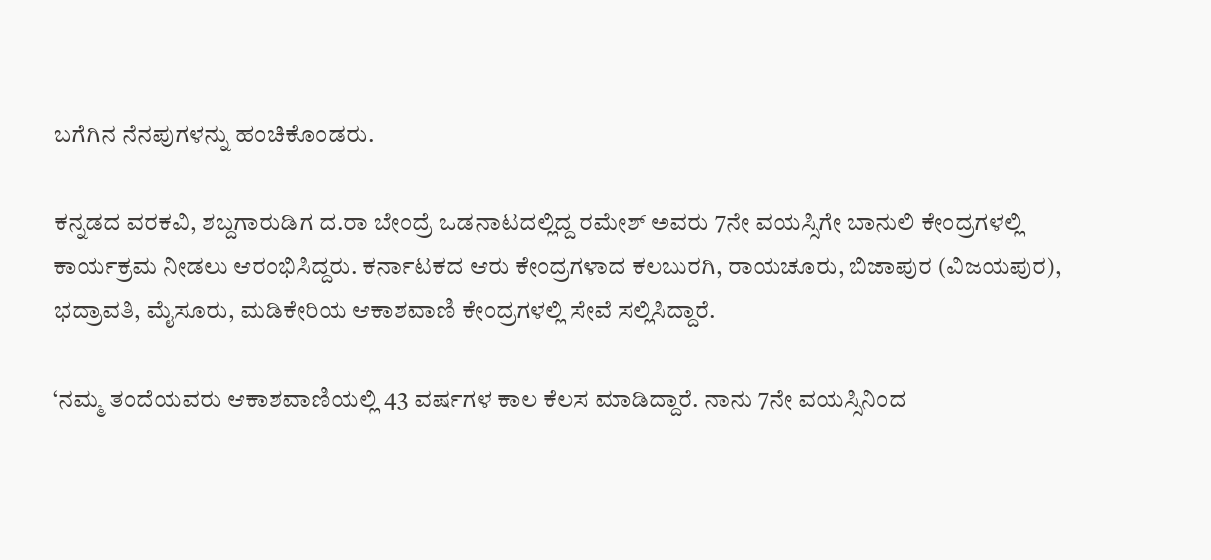ಬಗೆಗಿನ ನೆನಪುಗಳನ್ನು ಹಂಚಿಕೊಂಡರು.

ಕನ್ನಡದ ವರಕವಿ, ಶಬ್ದಗಾರುಡಿಗ ದ.ರಾ ಬೇಂದ್ರೆ ಒಡನಾಟದಲ್ಲಿದ್ದ ರಮೇಶ್‌ ಅವರು 7ನೇ ವಯಸ್ಸಿಗೇ ಬಾನುಲಿ ಕೇಂದ್ರಗಳಲ್ಲಿ ಕಾರ್ಯಕ್ರಮ ನೀಡಲು ಆರಂಭಿಸಿದ್ದರು. ಕರ್ನಾಟಕದ ಆರು ಕೇಂದ್ರಗಳಾದ ಕಲಬುರಗಿ, ರಾಯಚೂರು, ಬಿಜಾಪುರ (ವಿಜಯಪುರ), ಭದ್ರಾವತಿ, ಮೈಸೂರು, ಮಡಿಕೇರಿಯ ಆಕಾಶವಾಣಿ ಕೇಂದ್ರಗಳಲ್ಲಿ ಸೇವೆ ಸಲ್ಲಿಸಿದ್ದಾರೆ.

‘ನಮ್ಮ ತಂದೆಯವರು ಆಕಾಶವಾಣಿಯಲ್ಲಿ 43 ವರ್ಷಗಳ ಕಾಲ ಕೆಲಸ ಮಾಡಿದ್ದಾರೆ. ನಾನು 7ನೇ ವಯಸ್ಸಿನಿಂದ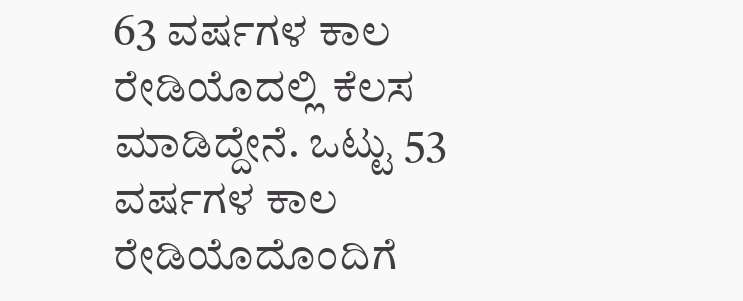63 ವರ್ಷಗಳ ಕಾಲ ರೇಡಿಯೊದಲ್ಲಿ ಕೆಲಸ ಮಾಡಿದ್ದೇನೆ. ಒಟ್ಟು 53 ವರ್ಷಗಳ ಕಾಲ ರೇಡಿಯೊದೊಂದಿಗೆ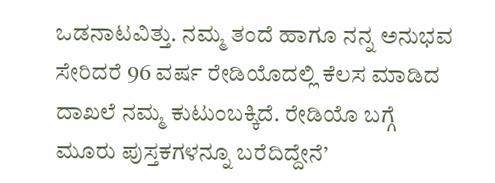ಒಡನಾಟವಿತ್ತು. ನಮ್ಮ ತಂದೆ ಹಾಗೂ ನನ್ನ ಅನುಭವ ಸೇರಿದರೆ 96 ವರ್ಷ ರೇಡಿಯೊದಲ್ಲಿ ಕೆಲಸ ಮಾಡಿದ ದಾಖಲೆ ನಮ್ಮ ಕುಟುಂಬಕ್ಕಿದೆ. ರೇಡಿಯೊ ಬಗ್ಗೆ ಮೂರು ‍ಪುಸ್ತಕಗಳನ್ನೂ ಬರೆದಿದ್ದೇನೆ’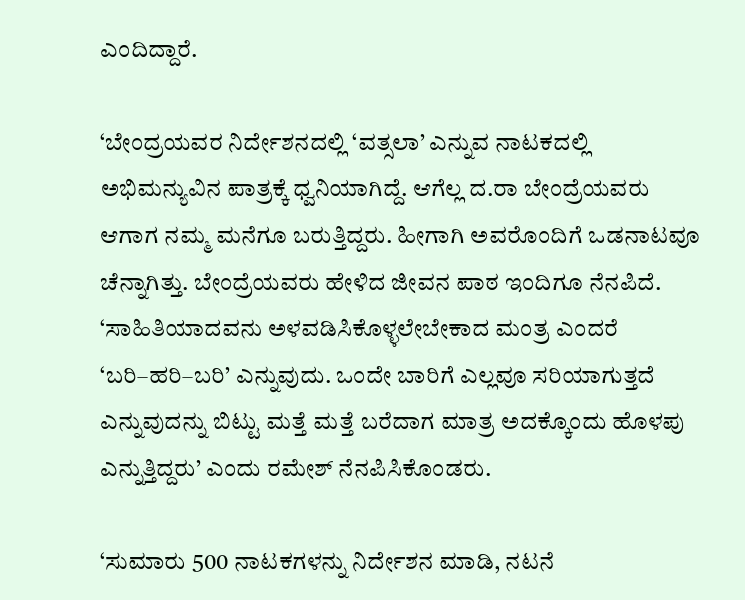ಎಂದಿದ್ದಾರೆ.

‘ಬೇಂದ್ರಯವರ ನಿರ್ದೇಶನದಲ್ಲಿ ‘ವತ್ಸಲಾ’ ಎನ್ನುವ ನಾಟಕದಲ್ಲಿ ಅಭಿಮನ್ಯುವಿನ ಪಾತ್ರಕ್ಕೆ ಧ್ವನಿಯಾಗಿದ್ದೆ. ಆಗೆಲ್ಲ ದ.ರಾ ಬೇಂದ್ರೆಯವರು ಆಗಾಗ ನಮ್ಮ ಮನೆಗೂ ಬರುತ್ತಿದ್ದರು. ಹೀಗಾಗಿ ಅವರೊಂದಿಗೆ ಒಡನಾಟವೂ ಚೆನ್ನಾಗಿತ್ತು. ಬೇಂದ್ರೆಯವರು ಹೇಳಿದ ಜೀವನ ಪಾಠ ಇಂದಿಗೂ ನೆನಪಿದೆ. ‘ಸಾಹಿತಿಯಾದವನು ಅಳವಡಿಸಿಕೊಳ್ಳಲೇಬೇಕಾದ ಮಂತ್ರ ಎಂದರೆ ‘ಬರಿ–ಹರಿ–ಬರಿ’ ಎನ್ನುವುದು. ಒಂದೇ ಬಾರಿಗೆ ಎಲ್ಲವೂ ಸರಿಯಾಗುತ್ತದೆ ಎನ್ನುವುದನ್ನು ಬಿಟ್ಟು ಮತ್ತೆ ಮತ್ತೆ ಬರೆದಾಗ ಮಾತ್ರ ಅದಕ್ಕೊಂದು ಹೊಳಪು ಎನ್ನುತ್ತಿದ್ದರು’ ಎಂದು ರಮೇಶ್ ನೆನಪಿಸಿಕೊಂಡರು.

‘ಸುಮಾರು 500 ನಾಟಕಗಳನ್ನು ನಿರ್ದೇಶನ ಮಾಡಿ, ನಟನೆ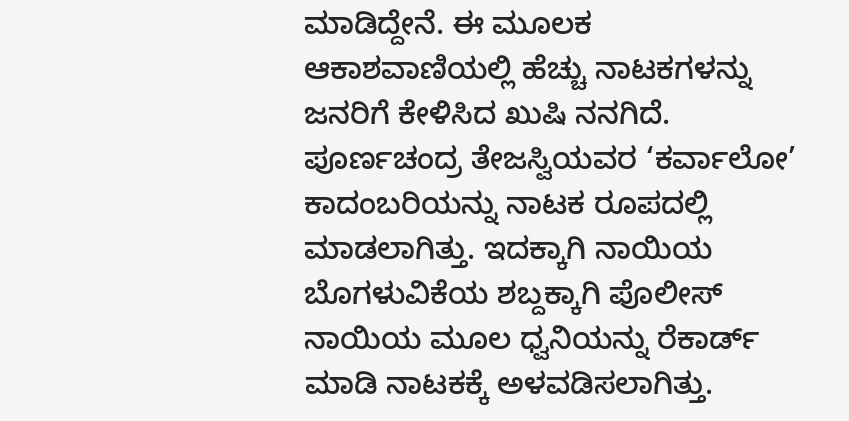ಮಾಡಿದ್ದೇನೆ. ಈ ಮೂಲಕ ಆಕಾಶವಾಣಿಯಲ್ಲಿ ಹೆಚ್ಚು ನಾಟಕಗಳನ್ನು ಜನರಿಗೆ ಕೇಳಿಸಿದ ಖುಷಿ ನನಗಿದೆ. ಪೂರ್ಣಚಂದ್ರ ತೇಜಸ್ವಿಯವರ ‘ಕರ್ವಾಲೋ’ ಕಾದಂಬರಿಯನ್ನು ನಾಟಕ ರೂಪದಲ್ಲಿ ಮಾಡಲಾಗಿತ್ತು. ಇದಕ್ಕಾಗಿ ನಾಯಿಯ ಬೊಗಳುವಿಕೆಯ ಶಬ್ದಕ್ಕಾಗಿ ಪೊಲೀಸ್‌ ನಾಯಿಯ ಮೂಲ ಧ್ವನಿಯನ್ನು ರೆಕಾರ್ಡ್‌ ಮಾಡಿ ನಾಟಕಕ್ಕೆ ಅಳವಡಿಸಲಾಗಿತ್ತು.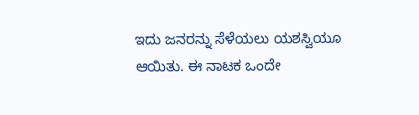ಇದು ಜನರನ್ನು ಸೆಳೆಯಲು ಯಶಸ್ವಿಯೂ ಆಯಿತು. ಈ ನಾಟಕ ಒಂದೇ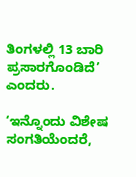ತಿಂಗಳಲ್ಲಿ 13 ಬಾರಿ ಪ್ರಸಾರಗೊಂಡಿದೆ’ ಎಂದರು.

‘ಇನ್ನೊಂದು ವಿಶೇಷ ಸಂಗತಿಯೆಂದರೆ,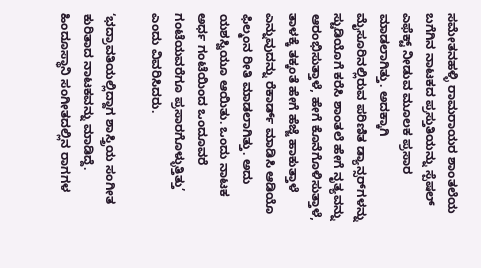ಸಮೇತನಹಳ್ಳಿ ರಾಮರಾಯರ ಶಾಂತಲೆಯ ಬಗೆಗಿನ ನಾಟಕದ ಪ್ರಸ್ತುತಿಯನ್ನು ಸ್ಪೆಷಲ್‌ ಎಫೆಕ್ಟ್‌ ನೀಡುವ ಮೂಲಕ ಪ್ರಸಾರ ಮಾಡಲಾಗಿತ್ತು. ಅದಕ್ಕಾಗಿ ಮೈಸೂರಿನಲ್ಲಿರುವ ಪರಿಣಿತ ಡ್ಯಾನ್ಸರ್‌ಗಳನ್ನು ಸ್ಟುಡಿಯೊಗೆ ಕರೆಸಿ ಶಾಂತಲೆ ಹೇಗೆ ನೃತ್ಯವನ್ನು ಆರಂಭಿಸುತ್ತಾಳೆ, ಹೇಗೆ ಕೊನೆಗೊಳಿಸುತ್ತಾಳೆ, ತಾಳಕ್ಕೆ ತಕ್ಕಂತೆ ಹೇಗೆ ಹೆಜ್ಜೆ ಹಾಕುತ್ತಾಳೆ ಎನ್ನುವುದನ್ನು ರೆಕಾರ್ಡ್‌ ಮಾಡಿಸಿ ಆಡಿಯೊ ಫಿಲ್ಮಂನ ರೀತಿ ಮಾಡಲಾಗಿತ್ತು. ಅದು ಯಶಸ್ವಿಯೂ ಆಯಿತು. ಒಂದು ನಾಟಕ ಅರ್ಧ ಗಂಟೆಯಿಂದ ಒಂದೂವರೆ ಗಂಟೆಯವರೆಗೂ ಪ್ರಸಾರಗೊಳ್ಳುತ್ತಿತ್ತು’ ಎಂದು ವಿವರಿಸಿದರು.

‘ಭದ್ರಾವತಿಯಲ್ಲಿದ್ದಾಗ ಶಾಸ್ತ್ರಿಯ ಸಂಗೀತ ಕುರಿತಾದ ನಾಟಕವನ್ನು ಮಾಡಿದ್ದೆ. ಹಿಂದೂಸ್ಥಾನಿ ಸಂಗೀತದಲ್ಲಿನ ರಾಗಗಳ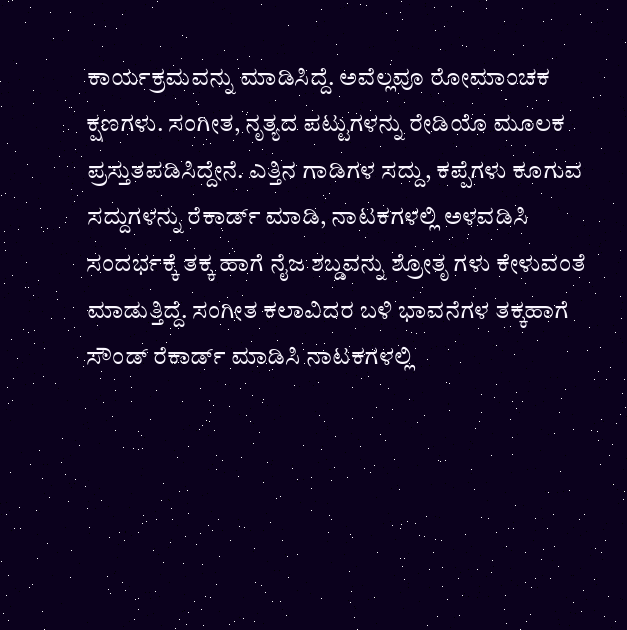ಕಾರ್ಯಕ್ರಮವನ್ನು ಮಾಡಿಸಿದ್ದೆ. ಅವೆಲ್ಲವೂ ರೋಮಾಂಚಕ ಕ್ಷಣಗಳು. ಸಂಗೀತ, ನೃತ್ಯದ ಪಟ್ಟುಗಳನ್ನು ರೇಡಿಯೊ ಮೂಲಕ ಪ್ರಸ್ತುತಪಡಿಸಿದ್ದೇನೆ. ಎತ್ತಿನ ಗಾಡಿಗಳ ಸದ್ದು, ಕಪ್ಪೆಗಳು ಕೂಗುವ ಸದ್ದುಗಳನ್ನು ರೆಕಾರ್ಡ್‌ ಮಾಡಿ, ನಾಟಕಗಳಲ್ಲಿ ಅಳವಡಿಸಿ ಸಂದರ್ಭಕ್ಕೆ ತಕ್ಕ ಹಾಗೆ ನೈಜ ಶಬ್ಡವನ್ನು ಶ್ರೋತೃ ಗಳು ಕೇಳುವಂತೆ ಮಾಡುತ್ತಿದ್ದೆ. ಸಂಗೀತ ಕಲಾವಿದರ ಬಳಿ ಭಾವನೆಗಳ ತಕ್ಕಹಾಗೆ ಸೌಂಡ್‌ ರೆಕಾರ್ಡ್‌ ಮಾಡಿಸಿ ನಾಟಕಗಳಲ್ಲಿ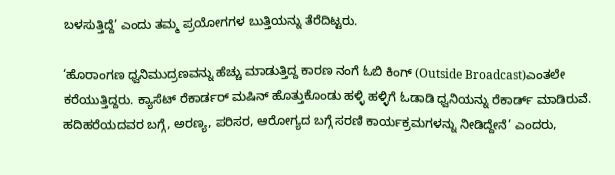ಬಳಸುತ್ತಿದ್ದೆ’ ಎಂದು ತಮ್ಮ ಪ್ರಯೋಗಗಳ ಬುತ್ತಿಯನ್ನು ತೆರೆದಿಟ್ಟರು.

‘ಹೊರಾಂಗಣ ಧ್ವನಿಮುದ್ರಣವನ್ನು ಹೆಚ್ಚು ಮಾಡುತ್ತಿದ್ದ ಕಾರಣ ನಂಗೆ ಓಬಿ ಕಿಂಗ್‌ (Outside Broadcast)ಎಂತಲೇ ಕರೆಯುತ್ತಿದ್ದರು. ಕ್ಯಾಸೆಟ್‌ ರೆಕಾರ್ಡರ್ ಮಷಿನ್ ಹೊತ್ತುಕೊಂಡು ಹಳ್ಳಿ ಹಳ್ಳಿಗೆ ಓಡಾಡಿ ಧ್ವನಿಯನ್ನು ರೆಕಾರ್ಡ್ ಮಾಡಿರುವೆ. ಹದಿಹರೆಯದವರ ಬಗ್ಗೆ, ಅರಣ್ಯ, ಪರಿಸರ, ಆರೋಗ್ಯದ ಬಗ್ಗೆ ಸರಣಿ ಕಾರ್ಯಕ್ರಮಗಳನ್ನು ನೀಡಿದ್ದೇನೆ’ ಎಂದರು,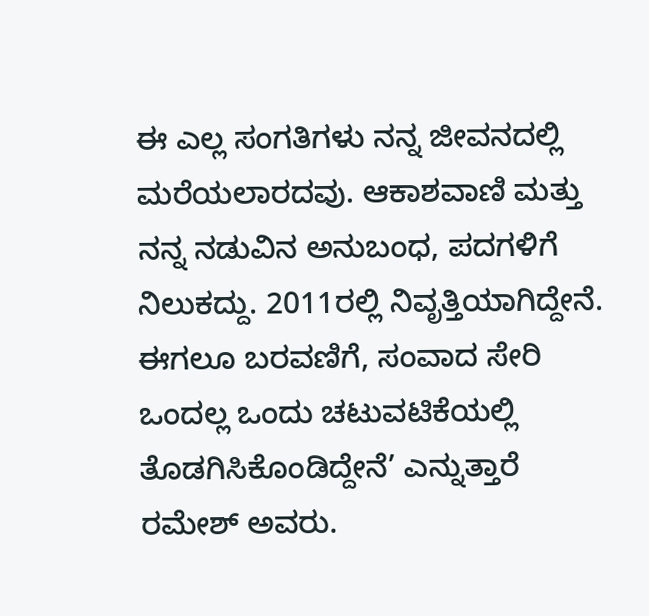ಈ ಎಲ್ಲ ಸಂಗತಿಗಳು ನನ್ನ ಜೀವನದಲ್ಲಿ ಮರೆಯಲಾರದವು. ಆಕಾಶವಾಣಿ ಮತ್ತು ನನ್ನ ನಡುವಿನ ಅನುಬಂಧ, ಪದಗಳಿಗೆ ನಿಲುಕದ್ದು. 2011ರಲ್ಲಿ ನಿವೃತ್ತಿಯಾಗಿದ್ದೇನೆ. ಈಗಲೂ ಬರವಣಿಗೆ, ಸಂವಾದ ಸೇರಿ ಒಂದಲ್ಲ ಒಂದು ಚಟುವಟಿಕೆಯಲ್ಲಿ ತೊಡಗಿಸಿಕೊಂಡಿದ್ದೇನೆ’ ಎನ್ನುತ್ತಾರೆ ರಮೇಶ್‌ ಅವರು.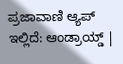ಪ್ರಜಾವಾಣಿ ಆ್ಯಪ್ ಇಲ್ಲಿದೆ: ಆಂಡ್ರಾಯ್ಡ್ |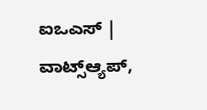ಐಒಎಸ್ | ವಾಟ್ಸ್ಆ್ಯಪ್,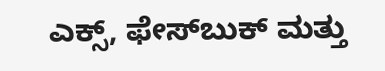ಎಕ್ಸ್, ಫೇಸ್‌ಬುಕ್ ಮತ್ತು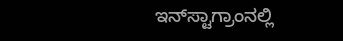ಇನ್‌ಸ್ಟಾಗ್ರಾಂನಲ್ಲಿ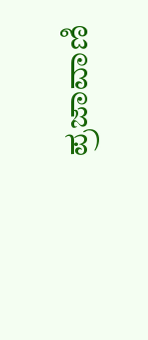ಪ್ರಜಾವಾಣಿ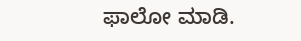ಫಾಲೋ ಮಾಡಿ.